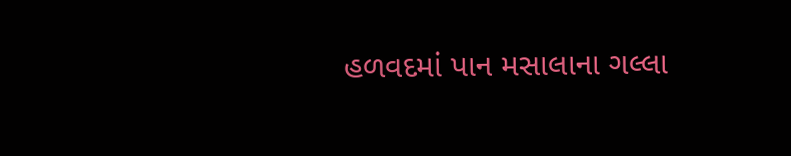હળવદમાં પાન મસાલાના ગલ્લા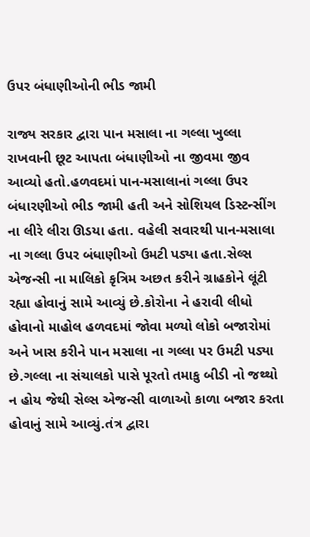ઉપર બંધાણીઓની ભીડ જામી

રાજ્ય સરકાર દ્વારા પાન મસાલા ના ગલ્લા ખુલ્લા રાખવાની છૂટ આપતા બંધાણીઓ ના જીવમા જીવ આવ્યો હતો.હળવદમાં પાન-મસાલાનાં ગલ્લા ઉપર બંધારણીઓ ભીડ જામી હતી અને સોશિયલ ડિસ્ટન્સીંગ ના લીરે લીરા ઊડયા હતા. વહેલી સવારથી પાન-મસાલા ના ગલ્લા ઉપર બંધાણીઓ ઉમટી પડ્યા હતા.સેલ્સ એજન્સી ના માલિકો કૃત્રિમ અછત કરીને ગ્રાહકોને લૂંટી રહ્યા હોવાનું સામે આવ્યું છે.કોરોના ને હરાવી લીધો હોવાનો માહોલ હળવદમાં જોવા મળ્યો લોકો બજારોમાં અને ખાસ કરીને પાન મસાલા ના ગલ્લા પર ઉમટી પડ્યા છે.ગલ્લા ના સંચાલકો પાસે પૂરતો તમાકુ બીડી નો જથ્થો ન હોય જેથી સેલ્સ એજન્સી વાળાઓ કાળા બજાર કરતા હોવાનું સામે આવ્યું.તંત્ર દ્વારા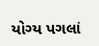યોગ્ય પગલાં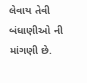લેવાય તેવી બંધાણીઓ ની માંગણી છે.